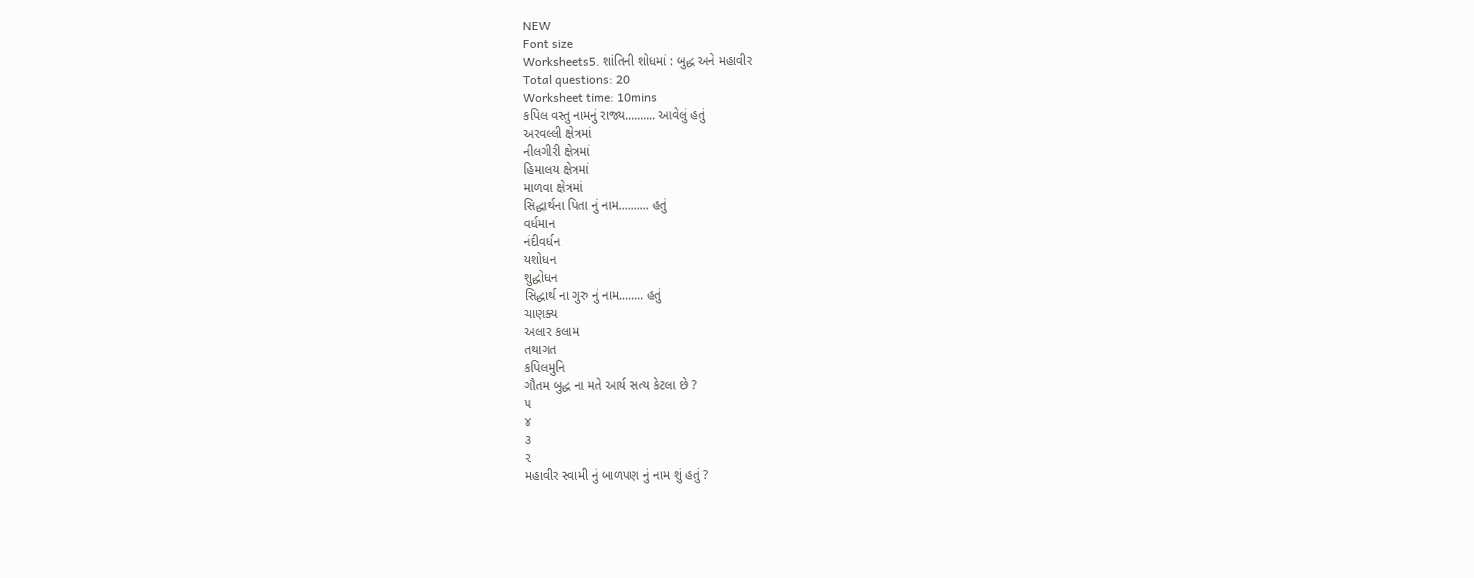NEW
Font size
Worksheets5. શાંતિની શોધમાં : બુદ્ધ અને મહાવીર
Total questions: 20
Worksheet time: 10mins
કપિલ વસ્તુ નામનું રાજ્ય.......... આવેલું હતું
અરવલ્લી ક્ષેત્રમાં
નીલગીરી ક્ષેત્રમાં
હિમાલય ક્ષેત્રમાં
માળવા ક્ષેત્રમાં
સિદ્ધાર્થના પિતા નું નામ.......... હતું
વર્ધમાન
નંદીવર્ધન
યશોધન
શુદ્ધોધન
સિદ્ધાર્થ ના ગુરુ નું નામ........ હતું
ચાણક્ય
અલાર કલામ
તથાગત
કપિલમુનિ
ગૌતમ બુદ્ધ ના મતે આર્ય સત્ય કેટલા છે ?
૫
૪
૩
૨
મહાવીર સ્વામી નું બાળપણ નું નામ શું હતું ?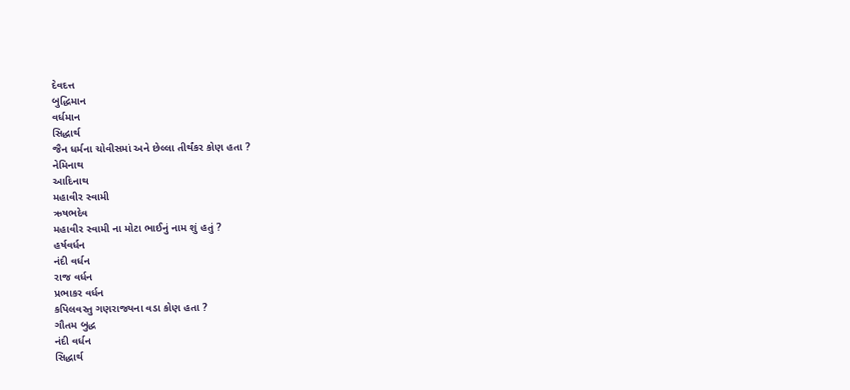દેવદત્ત
બુદ્ધિમાન
વર્ધમાન
સિદ્ધાર્થ
જૈન ધર્મના ચોવીસમાં અને છેલ્લા તીર્થંકર કોણ હતા ?
નેમિનાથ
આદિનાથ
મહાવીર સ્વામી
ઋષભદેવ
મહાવીર સ્વામી ના મોટા ભાઈનું નામ શું હતું ?
હર્ષવર્ધન
નંદી વર્ધન
રાજ વર્ધન
પ્રભાકર વર્ધન
કપિલવસ્તુ ગણરાજ્યના વડા કોણ હતા ?
ગૌતમ બુદ્ધ
નંદી વર્ધન
સિદ્ધાર્થ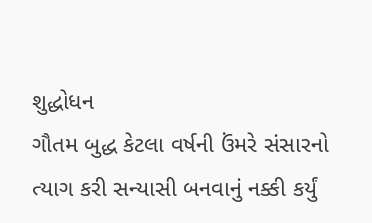શુદ્ધોધન
ગૌતમ બુદ્ધ કેટલા વર્ષની ઉંમરે સંસારનો ત્યાગ કરી સન્યાસી બનવાનું નક્કી કર્યું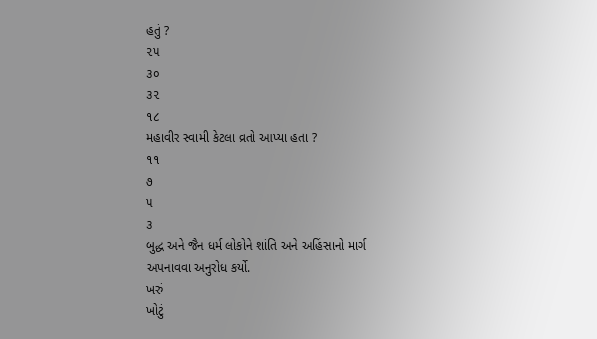હતું ?
૨૫
૩૦
૩૨
૧૮
મહાવીર સ્વામી કેટલા વ્રતો આપ્યા હતા ?
૧૧
૭
૫
૩
બુદ્ધ અને જૈન ધર્મ લોકોને શાંતિ અને અહિંસાનો માર્ગ અપનાવવા અનુરોધ કર્યો.
ખરું
ખોટું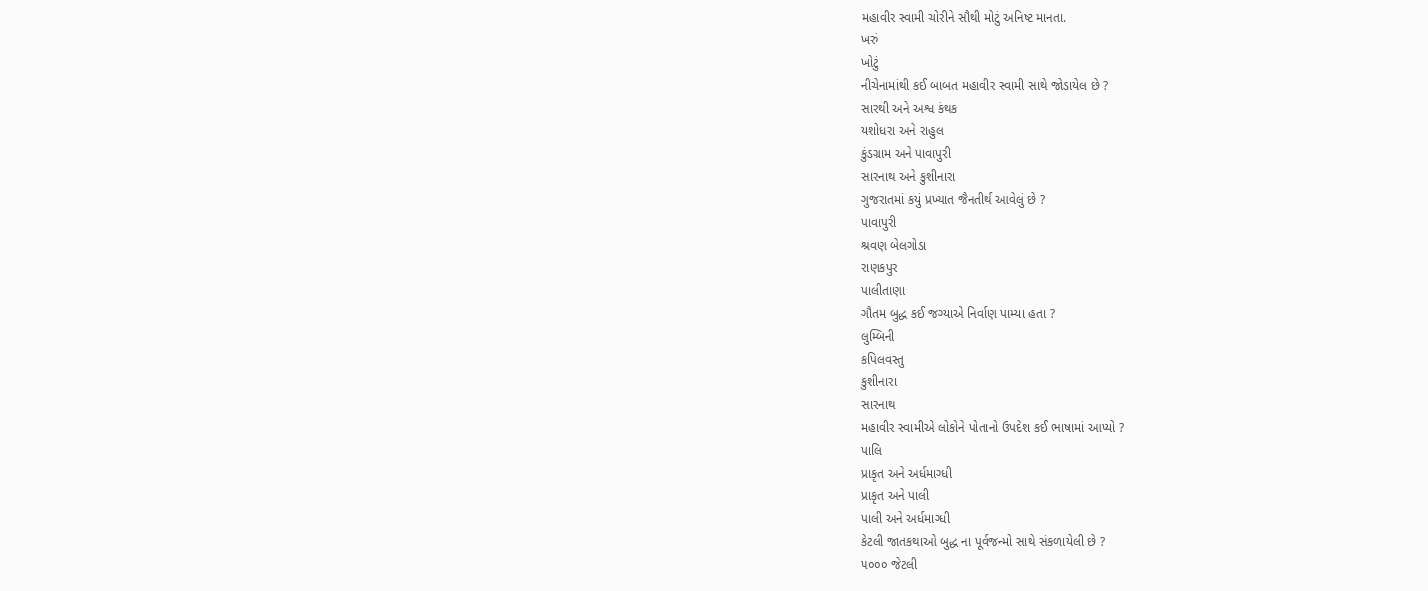મહાવીર સ્વામી ચોરીને સૌથી મોટું અનિષ્ટ માનતા.
ખરું
ખોટું
નીચેનામાંથી કઈ બાબત મહાવીર સ્વામી સાથે જોડાયેલ છે ?
સારથી અને અશ્વ કંથક
યશોધરા અને રાહુલ
કુંડગ્રામ અને પાવાપુરી
સારનાથ અને કુશીનારા
ગુજરાતમાં કયું પ્રખ્યાત જૈનતીર્થ આવેલું છે ?
પાવાપુરી
શ્રવણ બેલગોડા
રાણકપુર
પાલીતાણા
ગૌતમ બુદ્ધ કઈ જગ્યાએ નિર્વાણ પામ્યા હતા ?
લુમ્બિની
કપિલવસ્તુ
કુશીનારા
સારનાથ
મહાવીર સ્વામીએ લોકોને પોતાનો ઉપદેશ કઈ ભાષામાં આપ્યો ?
પાલિ
પ્રાકૃત અને અર્ધમાગ્ધી
પ્રાકૃત અને પાલી
પાલી અને અર્ધમાગ્ધી
કેટલી જાતકથાઓ બુદ્ધ ના પૂર્વજન્મો સાથે સંકળાયેલી છે ?
૫૦૦૦ જેટલી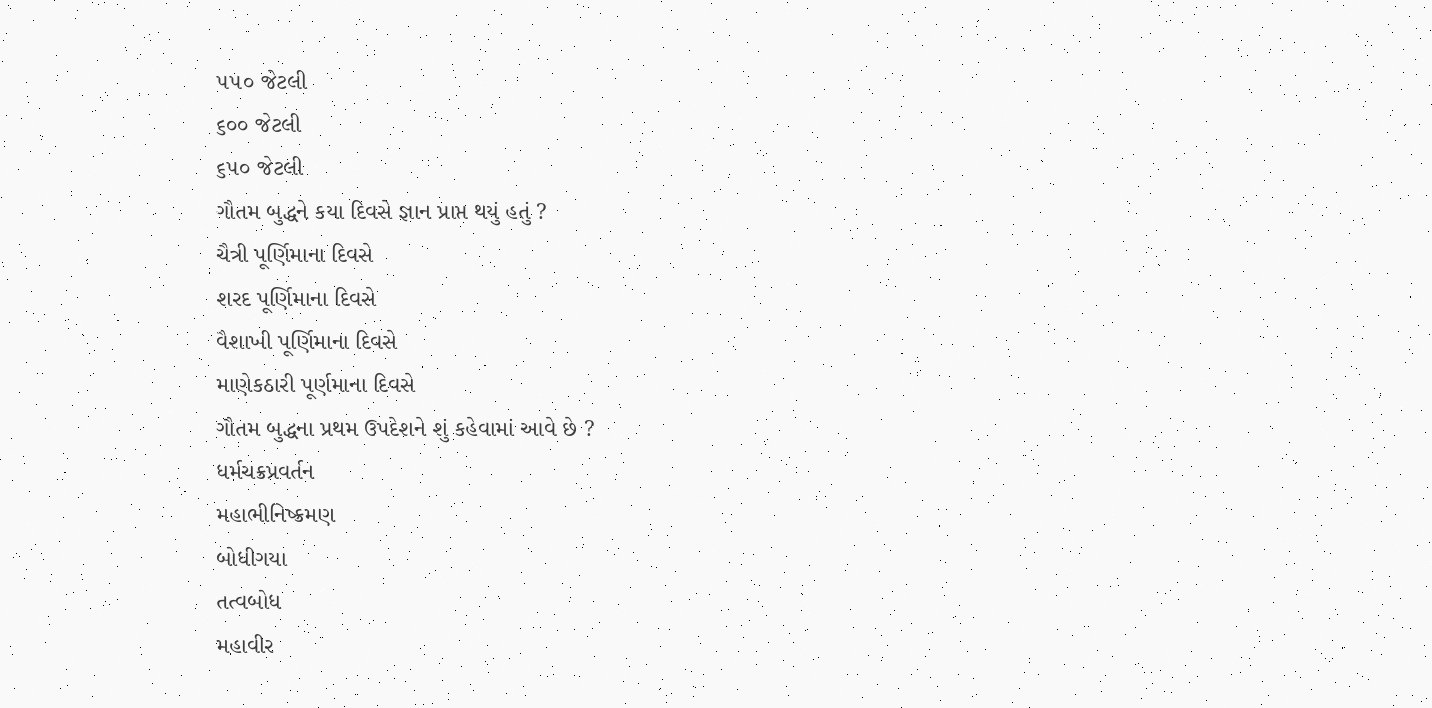૫૫૦ જેટલી
૬૦૦ જેટલી
૬૫૦ જેટલી
ગૌતમ બુદ્ધને કયા દિવસે જ્ઞાન પ્રાપ્ત થયું હતું ?
ચૈત્રી પૂર્ણિમાના દિવસે
શરદ પૂર્ણિમાના દિવસે
વૈશાખી પૂર્ણિમાના દિવસે
માણેકઠારી પૂર્ણમાના દિવસે
ગૌતમ બુદ્ધના પ્રથમ ઉપદેશને શું કહેવામાં આવે છે ?
ધર્મચક્રપ્રવર્તન
મહાભીનિષ્ક્રમણ
બોધીગયા
તત્વબોધ
મહાવીર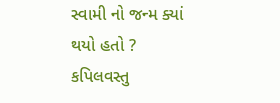સ્વામી નો જન્મ ક્યાં થયો હતો ?
કપિલવસ્તુ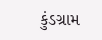કુંડગ્રામ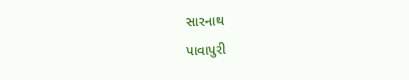સારનાથ
પાવાપુરી